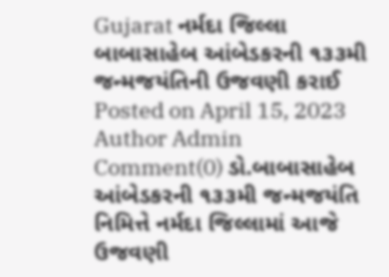Gujarat નર્મદા જિલ્લા બાબાસાહેબ આંબેડકરની ૧૩૩મી જન્મજયંતિની ઉજવણી કરાઈ Posted on April 15, 2023 Author Admin Comment(0) ડો.બાબાસાહેબ આંબેડકરની ૧૩૩મી જન્મજયંતિ નિમિત્તે નર્મદા જિલ્લામાં આજે ઉજવણી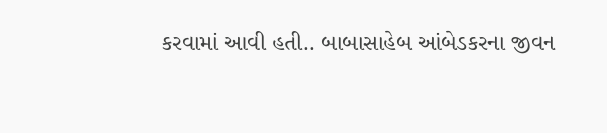કરવામાં આવી હતી.. બાબાસાહેબ આંબેડકરના જીવન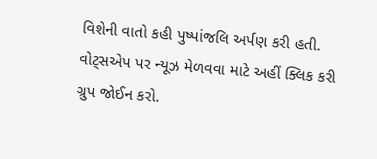વિશેની વાતો કહી પુષ્પાંજલિ અર્પણ કરી હતી. વોટ્સએપ પર ન્યૂઝ મેળવવા માટે અહીં ક્લિક કરી ગ્રુપ જોઈન કરો.